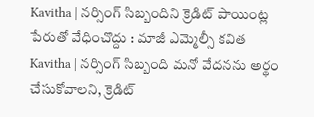Kavitha | నర్సింగ్ సిబ్బందిని క్రెడిట్ పాయింట్ల పేరుతో వేధించొద్దు : మాజీ ఎమ్మెల్సీ కవిత
Kavitha | నర్సింగ్ సిబ్బంది మనో వేదనను అర్థం చేసుకోవాలని, క్రెడిట్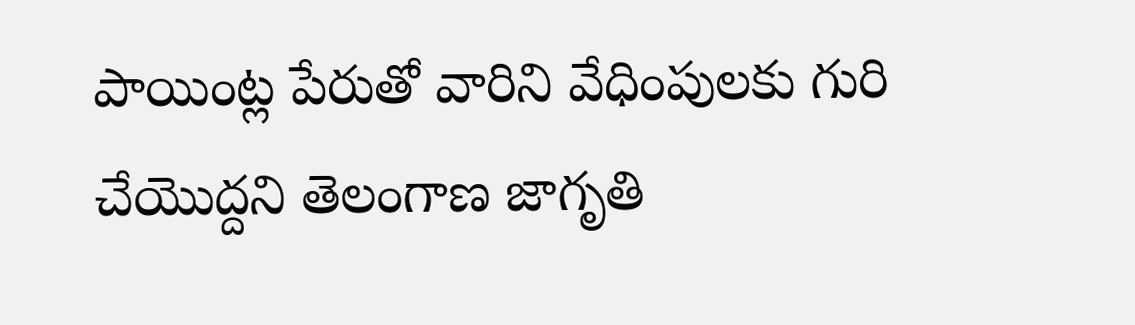పాయింట్ల పేరుతో వారిని వేధింపులకు గురి చేయొద్దని తెలంగాణ జాగృతి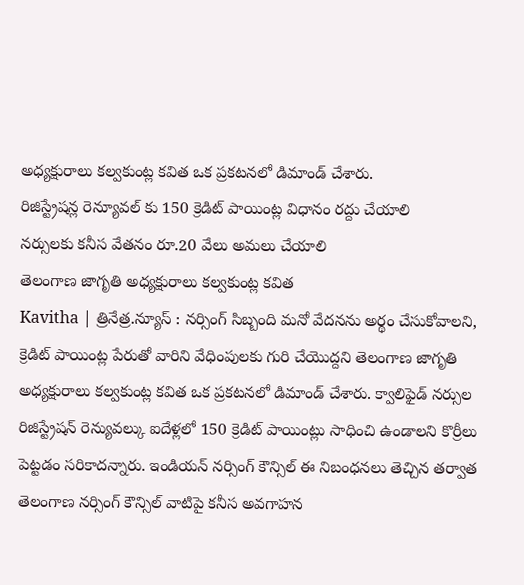అధ్యక్షురాలు కల్వకుంట్ల కవిత ఒక ప్రకటనలో డిమాండ్ చేశారు.
రిజిస్ట్రేషన్ల రెన్యూవల్ కు 150 క్రెడిట్ పాయింట్ల విధానం రద్దు చేయాలి
నర్సులకు కనీస వేతనం రూ.20 వేలు అమలు చేయాలి
తెలంగాణ జాగృతి అధ్యక్షురాలు కల్వకుంట్ల కవిత
Kavitha | త్రినేత్ర.న్యూస్ : నర్సింగ్ సిబ్బంది మనో వేదనను అర్థం చేసుకోవాలని, క్రెడిట్ పాయింట్ల పేరుతో వారిని వేధింపులకు గురి చేయొద్దని తెలంగాణ జాగృతి అధ్యక్షురాలు కల్వకుంట్ల కవిత ఒక ప్రకటనలో డిమాండ్ చేశారు. క్వాలిఫైడ్ నర్సుల రిజిస్ట్రేషన్ రెన్యువల్కు ఐదేళ్లలో 150 క్రెడిట్ పాయింట్లు సాధించి ఉండాలని కొర్రీలు పెట్టడం సరికాదన్నారు. ఇండియన్ నర్సింగ్ కౌన్సిల్ ఈ నిబంధనలు తెచ్చిన తర్వాత తెలంగాణ నర్సింగ్ కౌన్సిల్ వాటిపై కనీస అవగాహన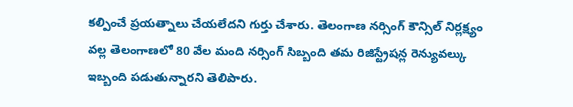కల్పించే ప్రయత్నాలు చేయలేదని గుర్తు చేశారు. తెలంగాణ నర్సింగ్ కౌన్సిల్ నిర్లక్ష్యం వల్ల తెలంగాణలో 80 వేల మంది నర్సింగ్ సిబ్బంది తమ రిజిస్ట్రేషన్ల రెన్యువల్కు ఇబ్బంది పడుతున్నారని తెలిపారు.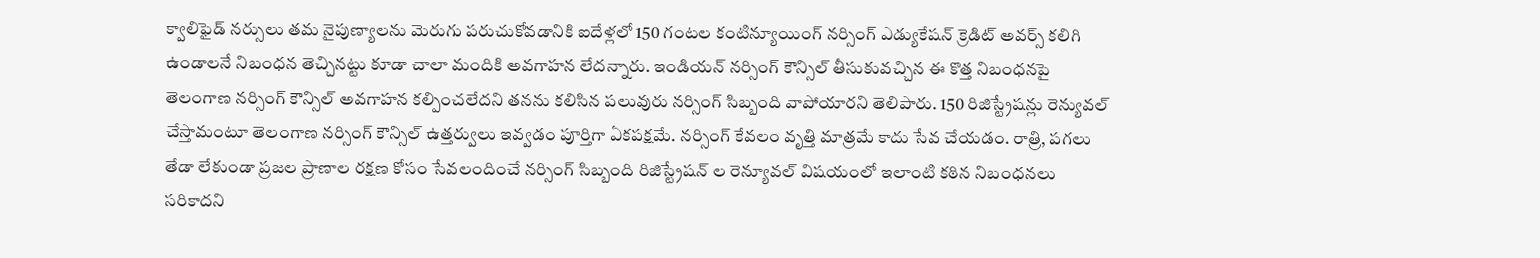క్వాలిఫైడ్ నర్సులు తమ నైపుణ్యాలను మెరుగు పరుచుకోవడానికి ఐదేళ్లలో 150 గంటల కంటిన్యూయింగ్ నర్సింగ్ ఎడ్యుకేషన్ క్రెడిట్ అవర్స్ కలిగి ఉండాలనే నిబంధన తెచ్చినట్టు కూడా చాలా మందికి అవగాహన లేదన్నారు. ఇండియన్ నర్సింగ్ కౌన్సిల్ తీసుకువచ్చిన ఈ కొత్త నిబంధనపై తెలంగాణ నర్సింగ్ కౌన్సిల్ అవగాహన కల్పించలేదని తనను కలిసిన పలువురు నర్సింగ్ సిబ్బంది వాపోయారని తెలిపారు. 150 రిజిస్ట్రేషన్లు రెన్యువల్ చేస్తామంటూ తెలంగాణ నర్సింగ్ కౌన్సిల్ ఉత్తర్వులు ఇవ్వడం పూర్తిగా ఏకపక్షమే. నర్సింగ్ కేవలం వృత్తి మాత్రమే కాదు సేవ చేయడం. రాత్రి, పగలు తేడా లేకుండా ప్రజల ప్రాణాల రక్షణ కోసం సేవలందించే నర్సింగ్ సిబ్బంది రిజిస్ట్రేషన్ ల రెన్యూవల్ విషయంలో ఇలాంటి కఠిన నిబంధనలు సరికాదని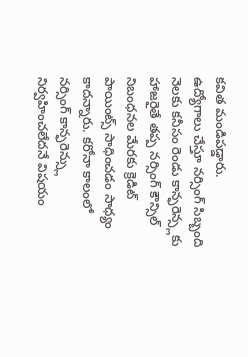కవిత మండిపడ్డారు.
ఉద్యోగాలు చేస్తూ నర్సింగ్ సిబ్బంది నెలకు కనీసం రెండు కాన్ఫరెన్స్లకు హాజరైతే తప్ప నర్సింగ్ కౌన్సిల్ నిబంధనల మేరకు క్రెడిట్ పాయింట్స్ సాధించడం సాధ్యం కాదన్నారు. కరోనా కాలంలో నర్సింగ్ కాన్ఫరెన్స్లు నిర్వహించలేదనే విషయం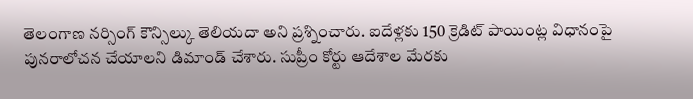తెలంగాణ నర్సింగ్ కౌన్సిల్కు తెలియదా అని ప్రశ్నించారు. ఐదేళ్లకు 150 క్రెడిట్ పాయింట్ల విధానంపై పునరాలోచన చేయాలని డిమాండ్ చేశారు. సుప్రీం కోర్టు ఆదేశాల మేరకు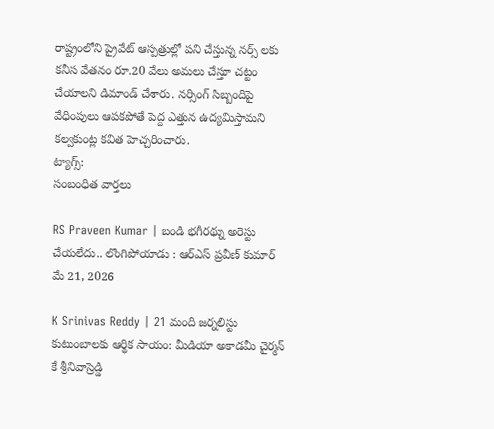రాష్ట్రంలోని ప్రైవేట్ ఆస్పత్రుల్లో పని చేస్తున్న నర్స్ లకు కనీస వేతనం రూ.20 వేలు అమలు చేస్తూ చట్టం చేయాలని డిమాండ్ చేశారు. నర్సింగ్ సిబ్బందిపై వేధింపులు ఆపకపోతే పెద్ద ఎత్తున ఉద్యమిస్తామని కల్వకుంట్ల కవిత హెచ్చరించారు.
ట్యాగ్స్:
సంబంధిత వార్తలు

RS Praveen Kumar | బండి భగీరథ్ను అరెస్టు చేయలేదు.. లొంగిపోయాడు : ఆర్ఎస్ ప్రవీణ్ కుమార్
మే 21, 2026

K Srinivas Reddy | 21 మంది జర్నలిస్టు కుటుంబాలకు ఆర్థిక సాయం: మీడియా అకాడమీ చైర్మన్ కే శ్రీనివాస్రెడ్డి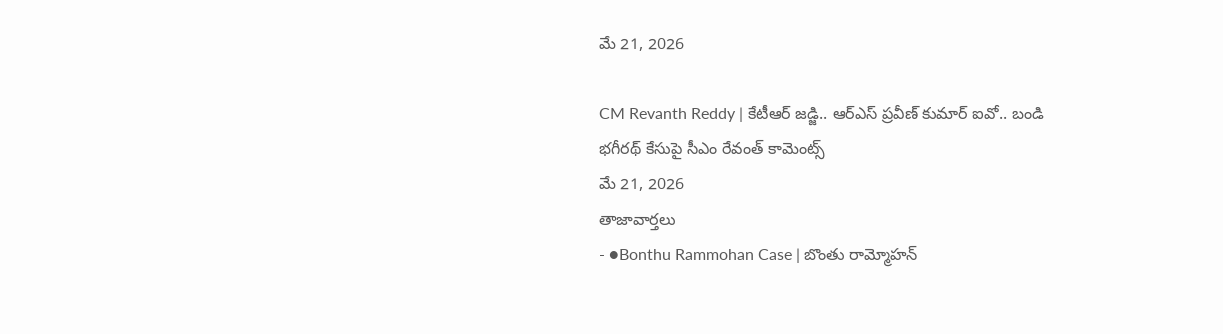మే 21, 2026

CM Revanth Reddy | కేటీఆర్ జడ్జి.. ఆర్ఎస్ ప్రవీణ్ కుమార్ ఐవో.. బండి భగీరథ్ కేసుపై సీఎం రేవంత్ కామెంట్స్
మే 21, 2026
తాజావార్తలు
- ●Bonthu Rammohan Case | బొంతు రామ్మోహన్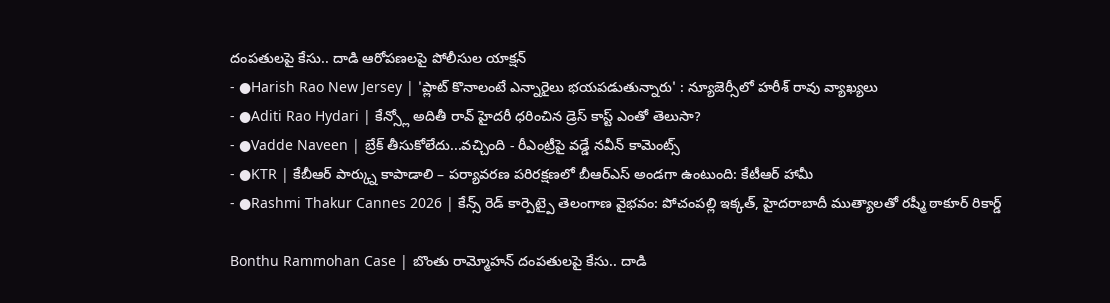దంపతులపై కేసు.. దాడి ఆరోపణలపై పోలీసుల యాక్షన్
- ●Harish Rao New Jersey | 'ప్లాట్ కొనాలంటే ఎన్నారైలు భయపడుతున్నారు' : న్యూజెర్సీలో హరీశ్ రావు వ్యాఖ్యలు
- ●Aditi Rao Hydari | కేన్స్లో అదితీ రావ్ హైదరీ ధరించిన డ్రెస్ కాస్ట్ ఎంతో తెలుసా?
- ●Vadde Naveen | బ్రేక్ తీసుకోలేదు...వచ్చింది - రీఎంట్రీపై వడ్డే నవీన్ కామెంట్స్
- ●KTR | కేబీఆర్ పార్క్ను కాపాడాలి – పర్యావరణ పరిరక్షణలో బీఆర్ఎస్ అండగా ఉంటుంది: కేటీఆర్ హామీ
- ●Rashmi Thakur Cannes 2026 | కేన్స్ రెడ్ కార్పెట్పై తెలంగాణ వైభవం: పోచంపల్లి ఇక్కత్, హైదరాబాదీ ముత్యాలతో రష్మీ ఠాకూర్ రికార్డ్

Bonthu Rammohan Case | బొంతు రామ్మోహన్ దంపతులపై కేసు.. దాడి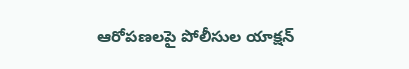ఆరోపణలపై పోలీసుల యాక్షన్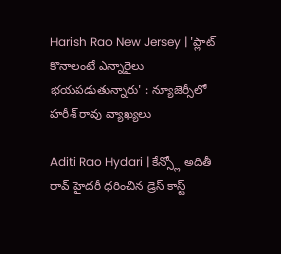Harish Rao New Jersey | 'ప్లాట్ కొనాలంటే ఎన్నారైలు భయపడుతున్నారు' : న్యూజెర్సీలో హరీశ్ రావు వ్యాఖ్యలు

Aditi Rao Hydari | కేన్స్లో అదితీ రావ్ హైదరీ ధరించిన డ్రెస్ కాస్ట్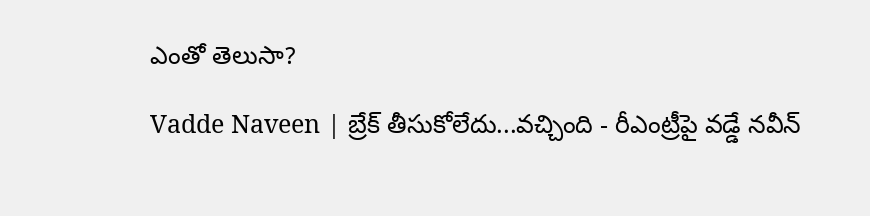ఎంతో తెలుసా?

Vadde Naveen | బ్రేక్ తీసుకోలేదు...వచ్చింది - రీఎంట్రీపై వడ్డే నవీన్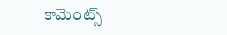కామెంట్స్